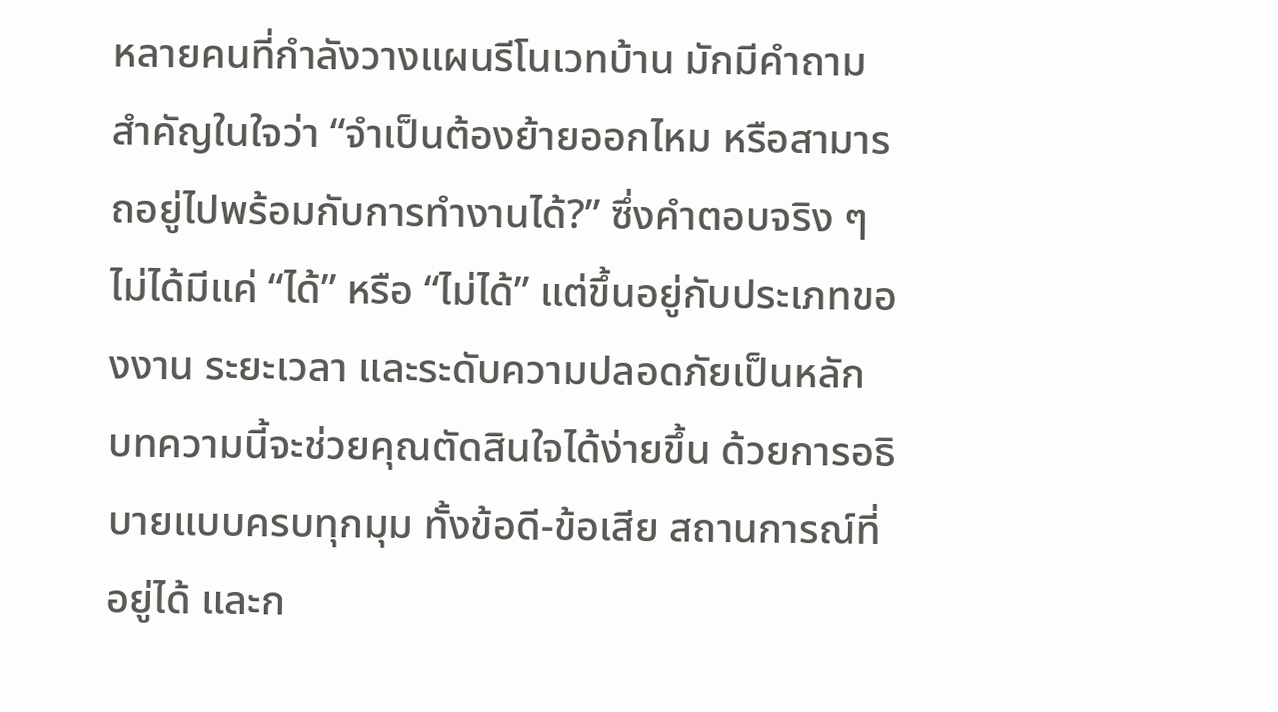หลายคนที่กำลังวางแผนรีโนเวทบ้าน มักมีคำถามสำคัญในใจว่า “จำเป็นต้องย้ายออกไหม หรือสามารถอยู่ไปพร้อมกับการทำงานได้?” ซึ่งคำตอบจริง ๆ ไม่ได้มีแค่ “ได้” หรือ “ไม่ได้” แต่ขึ้นอยู่กับประเภทของงาน ระยะเวลา และระดับความปลอดภัยเป็นหลัก
บทความนี้จะช่วยคุณตัดสินใจได้ง่ายขึ้น ด้วยการอธิบายแบบครบทุกมุม ทั้งข้อดี-ข้อเสีย สถานการณ์ที่อยู่ได้ และก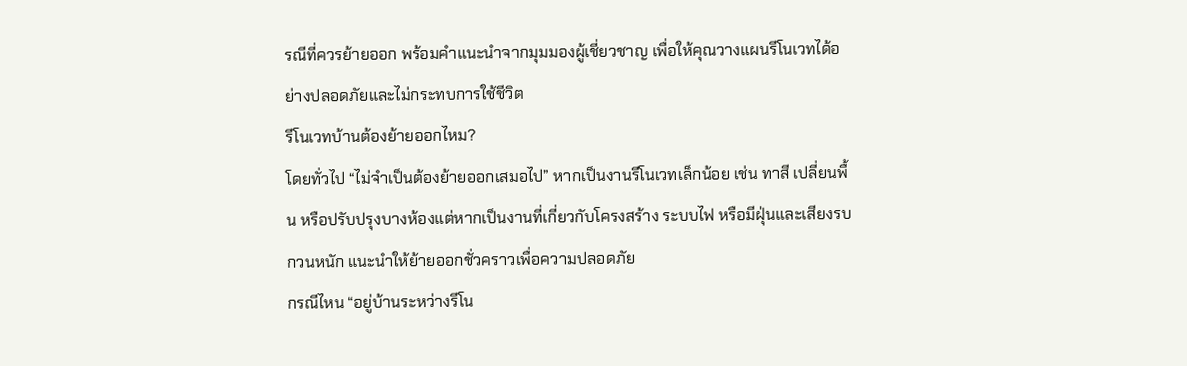รณีที่ควรย้ายออก พร้อมคำแนะนำจากมุมมองผู้เชี่ยวชาญ เพื่อให้คุณวางแผนรีโนเวทได้อย่างปลอดภัยและไม่กระทบการใช้ชีวิต
รีโนเวทบ้านต้องย้ายออกไหม?
โดยทั่วไป “ไม่จำเป็นต้องย้ายออกเสมอไป” หากเป็นงานรีโนเวทเล็กน้อย เช่น ทาสี เปลี่ยนพื้น หรือปรับปรุงบางห้องแต่หากเป็นงานที่เกี่ยวกับโครงสร้าง ระบบไฟ หรือมีฝุ่นและเสียงรบกวนหนัก แนะนำให้ย้ายออกชั่วคราวเพื่อความปลอดภัย
กรณีไหน “อยู่บ้านระหว่างรีโน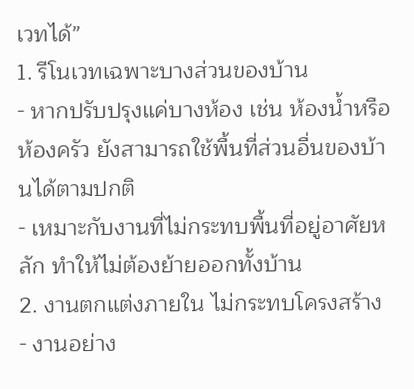เวทได้”
1. รีโนเวทเฉพาะบางส่วนของบ้าน
- หากปรับปรุงแค่บางห้อง เช่น ห้องน้ำหรือห้องครัว ยังสามารถใช้พื้นที่ส่วนอื่นของบ้านได้ตามปกติ
- เหมาะกับงานที่ไม่กระทบพื้นที่อยู่อาศัยหลัก ทำให้ไม่ต้องย้ายออกทั้งบ้าน
2. งานตกแต่งภายใน ไม่กระทบโครงสร้าง
- งานอย่าง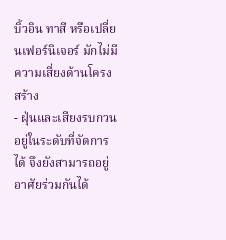บิ้วอิน ทาสี หรือเปลี่ยนเฟอร์นิเจอร์ มักไม่มีความเสี่ยงด้านโครงสร้าง
- ฝุ่นและเสียงรบกวนอยู่ในระดับที่จัดการได้ จึงยังสามารถอยู่อาศัยร่วมกันได้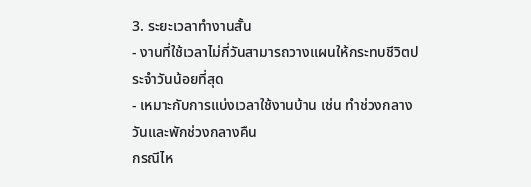3. ระยะเวลาทำงานสั้น
- งานที่ใช้เวลาไม่กี่วันสามารถวางแผนให้กระทบชีวิตประจำวันน้อยที่สุด
- เหมาะกับการแบ่งเวลาใช้งานบ้าน เช่น ทำช่วงกลางวันและพักช่วงกลางคืน
กรณีไห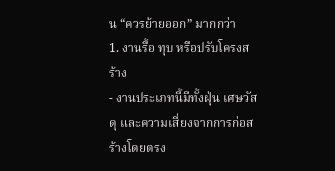น “ควรย้ายออก” มากกว่า
1. งานรื้อ ทุบ หรือปรับโครงสร้าง
- งานประเภทนี้มีทั้งฝุ่น เศษวัสดุ และความเสี่ยงจากการก่อสร้างโดยตรง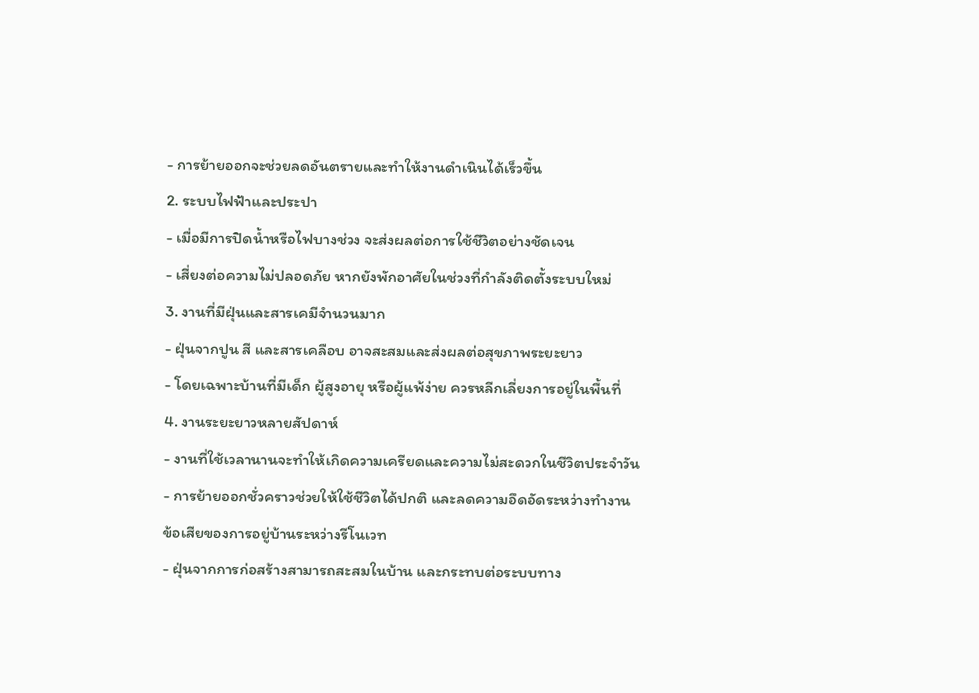- การย้ายออกจะช่วยลดอันตรายและทำให้งานดำเนินได้เร็วขึ้น
2. ระบบไฟฟ้าและประปา
- เมื่อมีการปิดน้ำหรือไฟบางช่วง จะส่งผลต่อการใช้ชีวิตอย่างชัดเจน
- เสี่ยงต่อความไม่ปลอดภัย หากยังพักอาศัยในช่วงที่กำลังติดตั้งระบบใหม่
3. งานที่มีฝุ่นและสารเคมีจำนวนมาก
- ฝุ่นจากปูน สี และสารเคลือบ อาจสะสมและส่งผลต่อสุขภาพระยะยาว
- โดยเฉพาะบ้านที่มีเด็ก ผู้สูงอายุ หรือผู้แพ้ง่าย ควรหลีกเลี่ยงการอยู่ในพื้นที่
4. งานระยะยาวหลายสัปดาห์
- งานที่ใช้เวลานานจะทำให้เกิดความเครียดและความไม่สะดวกในชีวิตประจำวัน
- การย้ายออกชั่วคราวช่วยให้ใช้ชีวิตได้ปกติ และลดความอึดอัดระหว่างทำงาน
ข้อเสียของการอยู่บ้านระหว่างรีโนเวท
- ฝุ่นจากการก่อสร้างสามารถสะสมในบ้าน และกระทบต่อระบบทาง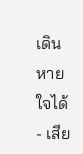เดินหายใจได้
- เสีย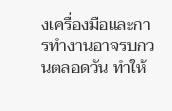งเครื่องมือและการทำงานอาจรบกวนตลอดวัน ทำให้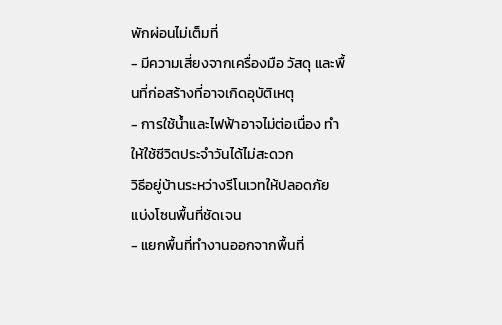พักผ่อนไม่เต็มที่
- มีความเสี่ยงจากเครื่องมือ วัสดุ และพื้นที่ก่อสร้างที่อาจเกิดอุบัติเหตุ
- การใช้น้ำและไฟฟ้าอาจไม่ต่อเนื่อง ทำให้ใช้ชีวิตประจำวันได้ไม่สะดวก
วิธีอยู่บ้านระหว่างรีโนเวทให้ปลอดภัย
แบ่งโซนพื้นที่ชัดเจน
- แยกพื้นที่ทำงานออกจากพื้นที่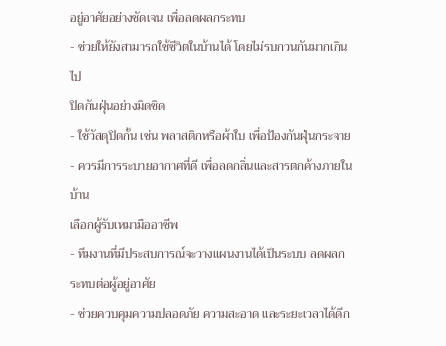อยู่อาศัยอย่างชัดเจน เพื่อลดผลกระทบ
- ช่วยให้ยังสามารถใช้ชีวิตในบ้านได้ โดยไม่รบกวนกันมากเกินไป
ปิดกันฝุ่นอย่างมิดชิด
- ใช้วัสดุปิดกั้น เช่น พลาสติกหรือผ้าใบ เพื่อป้องกันฝุ่นกระจาย
- ควรมีการระบายอากาศที่ดี เพื่อลดกลิ่นและสารตกค้างภายในบ้าน
เลือกผู้รับเหมามืออาชีพ
- ทีมงานที่มีประสบการณ์จะวางแผนงานได้เป็นระบบ ลดผลกระทบต่อผู้อยู่อาศัย
- ช่วยควบคุมความปลอดภัย ความสะอาด และระยะเวลาได้ดีก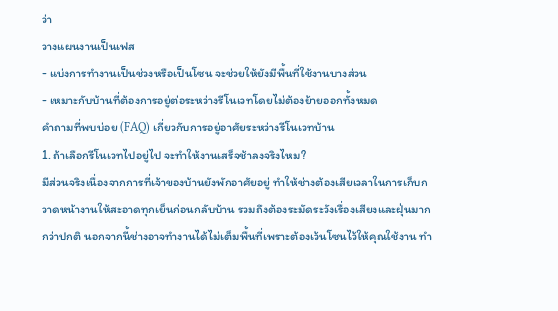ว่า
วางแผนงานเป็นเฟส
- แบ่งการทำงานเป็นช่วงหรือเป็นโซน จะช่วยให้ยังมีพื้นที่ใช้งานบางส่วน
- เหมาะกับบ้านที่ต้องการอยู่ต่อระหว่างรีโนเวทโดยไม่ต้องย้ายออกทั้งหมด
คำถามที่พบบ่อย (FAQ) เกี่ยวกับการอยู่อาศัยระหว่างรีโนเวทบ้าน
1. ถ้าเลือกรีโนเวทไปอยู่ไป จะทำให้งานเสร็จช้าลงจริงไหม?
มีส่วนจริงเนื่องจากการที่เจ้าของบ้านยังพักอาศัยอยู่ ทำให้ช่างต้องเสียเวลาในการเก็บกวาดหน้างานให้สะอาดทุกเย็นก่อนกลับบ้าน รวมถึงต้องระมัดระวังเรื่องเสียงและฝุ่นมากกว่าปกติ นอกจากนี้ช่างอาจทำงานได้ไม่เต็มพื้นที่เพราะต้องเว้นโซนไว้ให้คุณใช้งาน ทำ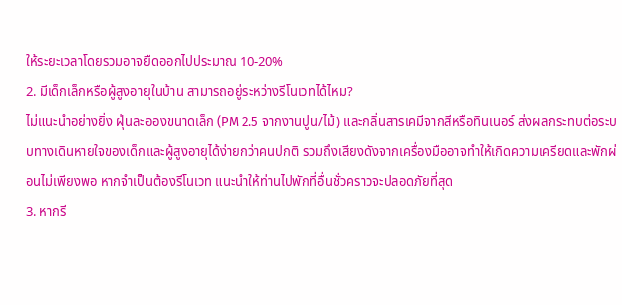ให้ระยะเวลาโดยรวมอาจยืดออกไปประมาณ 10-20%
2. มีเด็กเล็กหรือผู้สูงอายุในบ้าน สามารถอยู่ระหว่างรีโนเวทได้ไหม?
ไม่แนะนำอย่างยิ่ง ฝุ่นละอองขนาดเล็ก (PM 2.5 จากงานปูน/ไม้) และกลิ่นสารเคมีจากสีหรือทินเนอร์ ส่งผลกระทบต่อระบบทางเดินหายใจของเด็กและผู้สูงอายุได้ง่ายกว่าคนปกติ รวมถึงเสียงดังจากเครื่องมืออาจทำให้เกิดความเครียดและพักผ่อนไม่เพียงพอ หากจำเป็นต้องรีโนเวท แนะนำให้ท่านไปพักที่อื่นชั่วคราวจะปลอดภัยที่สุด
3. หากรี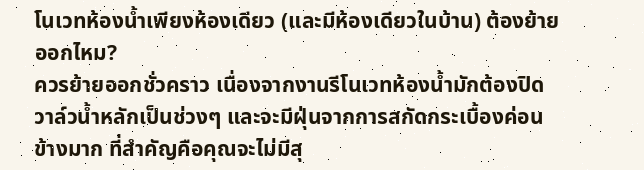โนเวทห้องน้ำเพียงห้องเดียว (และมีห้องเดียวในบ้าน) ต้องย้ายออกไหม?
ควรย้ายออกชั่วคราว เนื่องจากงานรีโนเวทห้องน้ำมักต้องปิดวาล์วน้ำหลักเป็นช่วงๆ และจะมีฝุ่นจากการสกัดกระเบื้องค่อนข้างมาก ที่สำคัญคือคุณจะไม่มีสุ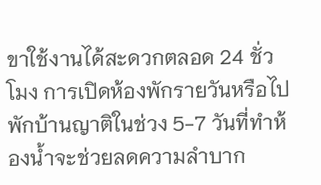ขาใช้งานได้สะดวกตลอด 24 ชั่วโมง การเปิดห้องพักรายวันหรือไปพักบ้านญาติในช่วง 5-7 วันที่ทำห้องน้ำจะช่วยลดความลำบาก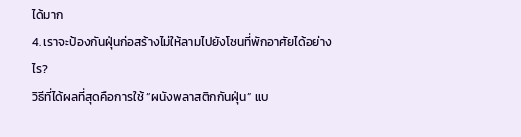ได้มาก
4. เราจะป้องกันฝุ่นก่อสร้างไม่ให้ลามไปยังโซนที่พักอาศัยได้อย่างไร?
วิธีที่ได้ผลที่สุดคือการใช้ “ผนังพลาสติกกันฝุ่น” แบ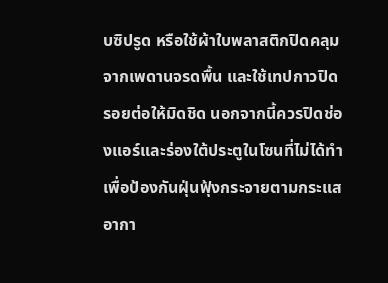บซิปรูด หรือใช้ผ้าใบพลาสติกปิดคลุมจากเพดานจรดพื้น และใช้เทปกาวปิดรอยต่อให้มิดชิด นอกจากนี้ควรปิดช่องแอร์และร่องใต้ประตูในโซนที่ไม่ได้ทำ เพื่อป้องกันฝุ่นฟุ้งกระจายตามกระแสอากา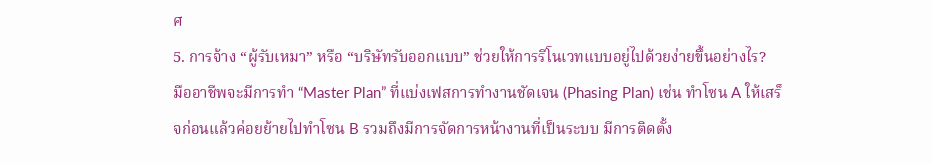ศ
5. การจ้าง “ผู้รับเหมา” หรือ “บริษัทรับออกแบบ” ช่วยให้การรีโนเวทแบบอยู่ไปด้วยง่ายขึ้นอย่างไร?
มืออาชีพจะมีการทำ “Master Plan” ที่แบ่งเฟสการทำงานชัดเจน (Phasing Plan) เช่น ทำโซน A ให้เสร็จก่อนแล้วค่อยย้ายไปทำโซน B รวมถึงมีการจัดการหน้างานที่เป็นระบบ มีการติดตั้ง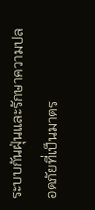ระบบกันฝุ่นและรักษาความปลอดภัยที่เป็นมาตร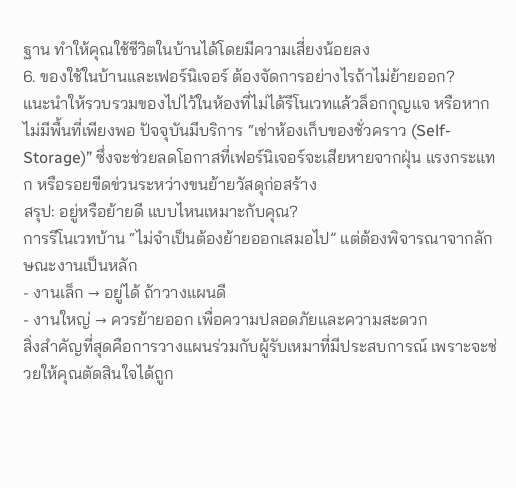ฐาน ทำให้คุณใช้ชีวิตในบ้านได้โดยมีความเสี่ยงน้อยลง
6. ของใช้ในบ้านและเฟอร์นิเจอร์ ต้องจัดการอย่างไรถ้าไม่ย้ายออก?
แนะนำให้รวบรวมของไปไว้ในห้องที่ไม่ได้รีโนเวทแล้วล็อกกุญแจ หรือหากไม่มีพื้นที่เพียงพอ ปัจจุบันมีบริการ “เช่าห้องเก็บของชั่วคราว (Self-Storage)” ซึ่งจะช่วยลดโอกาสที่เฟอร์นิเจอร์จะเสียหายจากฝุ่น แรงกระแทก หรือรอยขีดข่วนระหว่างขนย้ายวัสดุก่อสร้าง
สรุป: อยู่หรือย้ายดี แบบไหนเหมาะกับคุณ?
การรีโนเวทบ้าน “ไม่จำเป็นต้องย้ายออกเสมอไป” แต่ต้องพิจารณาจากลักษณะงานเป็นหลัก
- งานเล็ก → อยู่ได้ ถ้าวางแผนดี
- งานใหญ่ → ควรย้ายออก เพื่อความปลอดภัยและความสะดวก
สิ่งสำคัญที่สุดคือการวางแผนร่วมกับผู้รับเหมาที่มีประสบการณ์ เพราะจะช่วยให้คุณตัดสินใจได้ถูก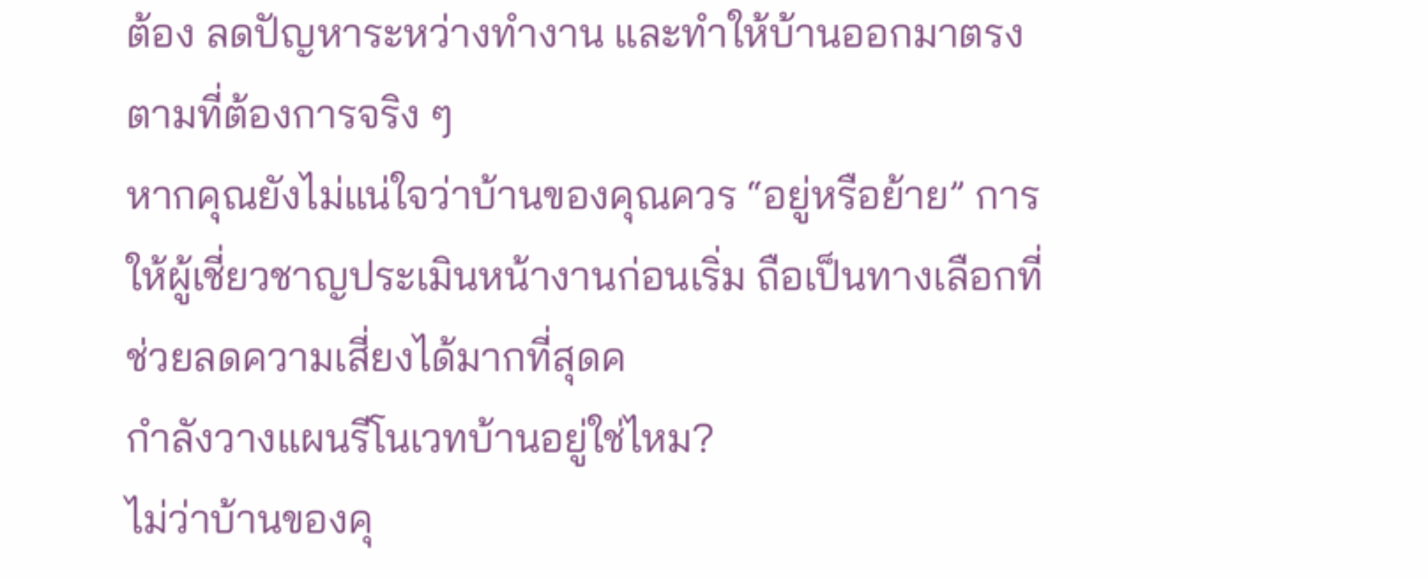ต้อง ลดปัญหาระหว่างทำงาน และทำให้บ้านออกมาตรงตามที่ต้องการจริง ๆ
หากคุณยังไม่แน่ใจว่าบ้านของคุณควร “อยู่หรือย้าย” การให้ผู้เชี่ยวชาญประเมินหน้างานก่อนเริ่ม ถือเป็นทางเลือกที่ช่วยลดความเสี่ยงได้มากที่สุดค
กำลังวางแผนรีโนเวทบ้านอยู่ใช่ไหม?
ไม่ว่าบ้านของคุ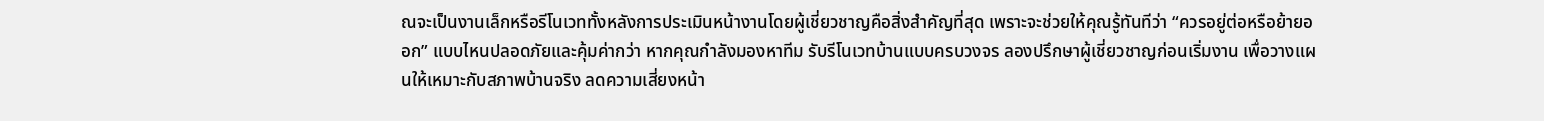ณจะเป็นงานเล็กหรือรีโนเวททั้งหลังการประเมินหน้างานโดยผู้เชี่ยวชาญคือสิ่งสำคัญที่สุด เพราะจะช่วยให้คุณรู้ทันทีว่า “ควรอยู่ต่อหรือย้ายออก” แบบไหนปลอดภัยและคุ้มค่ากว่า หากคุณกำลังมองหาทีม รับรีโนเวทบ้านแบบครบวงจร ลองปรึกษาผู้เชี่ยวชาญก่อนเริ่มงาน เพื่อวางแผนให้เหมาะกับสภาพบ้านจริง ลดความเสี่ยงหน้า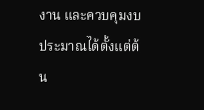งาน และควบคุมงบประมาณได้ตั้งแต่ต้น